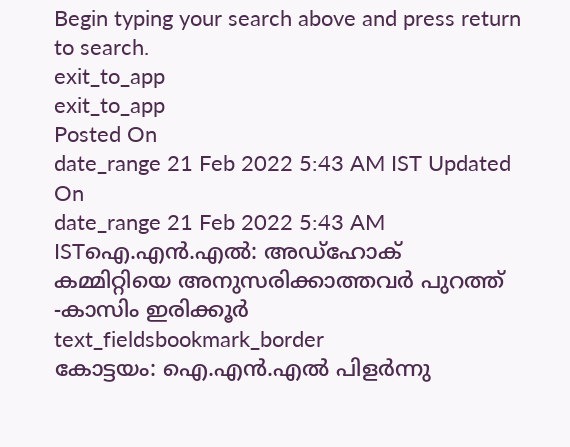Begin typing your search above and press return to search.
exit_to_app
exit_to_app
Posted On
date_range 21 Feb 2022 5:43 AM IST Updated On
date_range 21 Feb 2022 5:43 AM ISTഐ.എൻ.എൽ: അഡ്ഹോക് കമ്മിറ്റിയെ അനുസരിക്കാത്തവർ പുറത്ത് -കാസിം ഇരിക്കൂർ
text_fieldsbookmark_border
കോട്ടയം: ഐ.എൻ.എൽ പിളർന്നു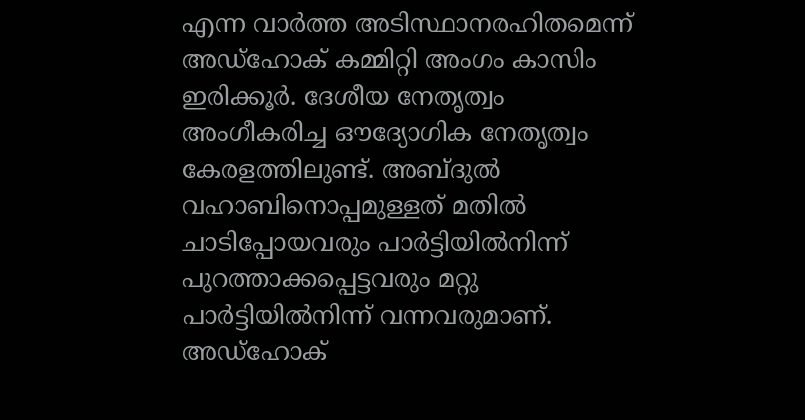എന്ന വാർത്ത അടിസ്ഥാനരഹിതമെന്ന് അഡ്ഹോക് കമ്മിറ്റി അംഗം കാസിം ഇരിക്കൂർ. ദേശീയ നേതൃത്വം അംഗീകരിച്ച ഔദ്യോഗിക നേതൃത്വം കേരളത്തിലുണ്ട്. അബ്ദുൽ വഹാബിനൊപ്പമുള്ളത് മതിൽ ചാടിപ്പോയവരും പാർട്ടിയിൽനിന്ന് പുറത്താക്കപ്പെട്ടവരും മറ്റു പാർട്ടിയിൽനിന്ന് വന്നവരുമാണ്. അഡ്ഹോക്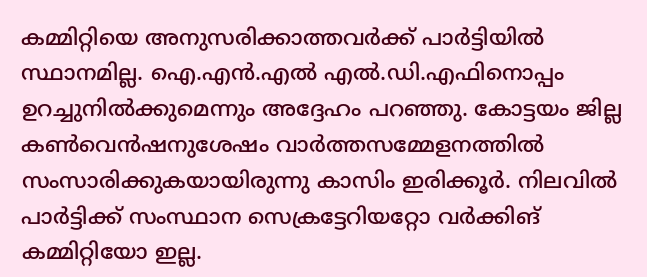കമ്മിറ്റിയെ അനുസരിക്കാത്തവർക്ക് പാർട്ടിയിൽ സ്ഥാനമില്ല. ഐ.എൻ.എൽ എൽ.ഡി.എഫിനൊപ്പം ഉറച്ചുനിൽക്കുമെന്നും അദ്ദേഹം പറഞ്ഞു. കോട്ടയം ജില്ല കൺവെൻഷനുശേഷം വാർത്തസമ്മേളനത്തിൽ സംസാരിക്കുകയായിരുന്നു കാസിം ഇരിക്കൂർ. നിലവിൽ പാർട്ടിക്ക് സംസ്ഥാന സെക്രട്ടേറിയറ്റോ വർക്കിങ് കമ്മിറ്റിയോ ഇല്ല.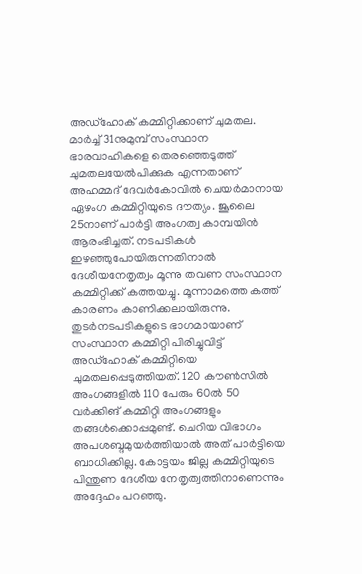അഡ്ഹോക് കമ്മിറ്റിക്കാണ് ചുമതല. മാർച്ച് 31നുമുമ്പ് സംസ്ഥാന ഭാരവാഹികളെ തെരഞ്ഞെടുത്ത് ചുമതലയേൽപിക്കുക എന്നതാണ് അഹമ്മദ് ദേവർകോവിൽ ചെയർമാനായ ഏഴംഗ കമ്മിറ്റിയുടെ ദൗത്യം. ജൂലൈ 25നാണ് പാർട്ടി അംഗത്വ കാമ്പയിൻ ആരംഭിച്ചത്. നടപടികൾ ഇഴഞ്ഞുപോയിരുന്നതിനാൽ ദേശീയനേതൃത്വം മൂന്നു തവണ സംസ്ഥാന കമ്മിറ്റിക്ക് കത്തയച്ചു. മൂന്നാമത്തെ കത്ത് കാരണം കാണിക്കലായിരുന്നു. തുടർനടപടികളുടെ ഭാഗമായാണ് സംസ്ഥാന കമ്മിറ്റി പിരിച്ചുവിട്ട് അഡ്ഹോക് കമ്മിറ്റിയെ ചുമതലപ്പെടുത്തിയത്. 120 കൗൺസിൽ അംഗങ്ങളിൽ 110 പേരും 60ൽ 50 വർക്കിങ് കമ്മിറ്റി അംഗങ്ങളും തങ്ങൾക്കൊപ്പമുണ്ട്. ചെറിയ വിഭാഗം അപശബ്ദമുയർത്തിയാൽ അത് പാർട്ടിയെ ബാധിക്കില്ല. കോട്ടയം ജില്ല കമ്മിറ്റിയുടെ പിന്തുണ ദേശീയ നേതൃത്വത്തിനാണെന്നും അദ്ദേഹം പറഞ്ഞു.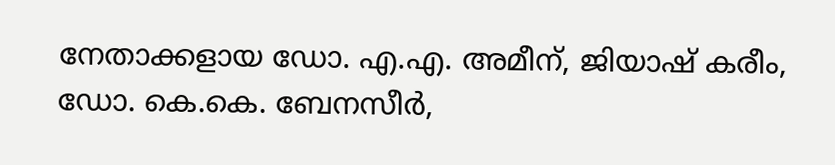നേതാക്കളായ ഡോ. എ.എ. അമീന്, ജിയാഷ് കരീം, ഡോ. കെ.കെ. ബേനസീർ,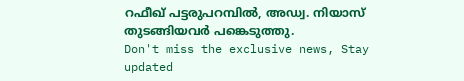റഫീഖ് പട്ടരുപറമ്പിൽ, അഡ്വ. നിയാസ് തുടങ്ങിയവർ പങ്കെടുത്തു.
Don't miss the exclusive news, Stay updated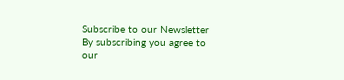Subscribe to our Newsletter
By subscribing you agree to our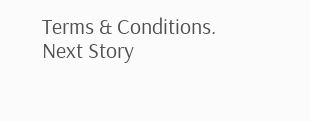Terms & Conditions.
Next Story